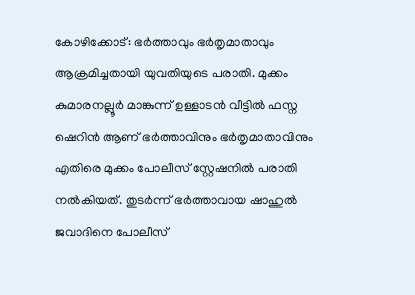കോഴിക്കോട്: ഭര്‍ത്താവും ഭര്‍തൃമാതാവും ആക്രമിച്ചതായി യുവതിയുടെ പരാതി. മുക്കം കുമാരനല്ലൂര്‍ മാങ്കുന്ന് ഉള്ളാടന്‍ വീട്ടില്‍ ഫസ്ന ഷെറിന്‍ ആണ് ഭര്‍ത്താവിനും ഭര്‍തൃമാതാവിനും എതിരെ മുക്കം പോലീസ് സ്റ്റേഷനില്‍ പരാതി നല്‍കിയത്. തുടർന്ന് ഭര്‍ത്താവായ ഷാഹുല്‍ ജവാദിനെ പോലീസ്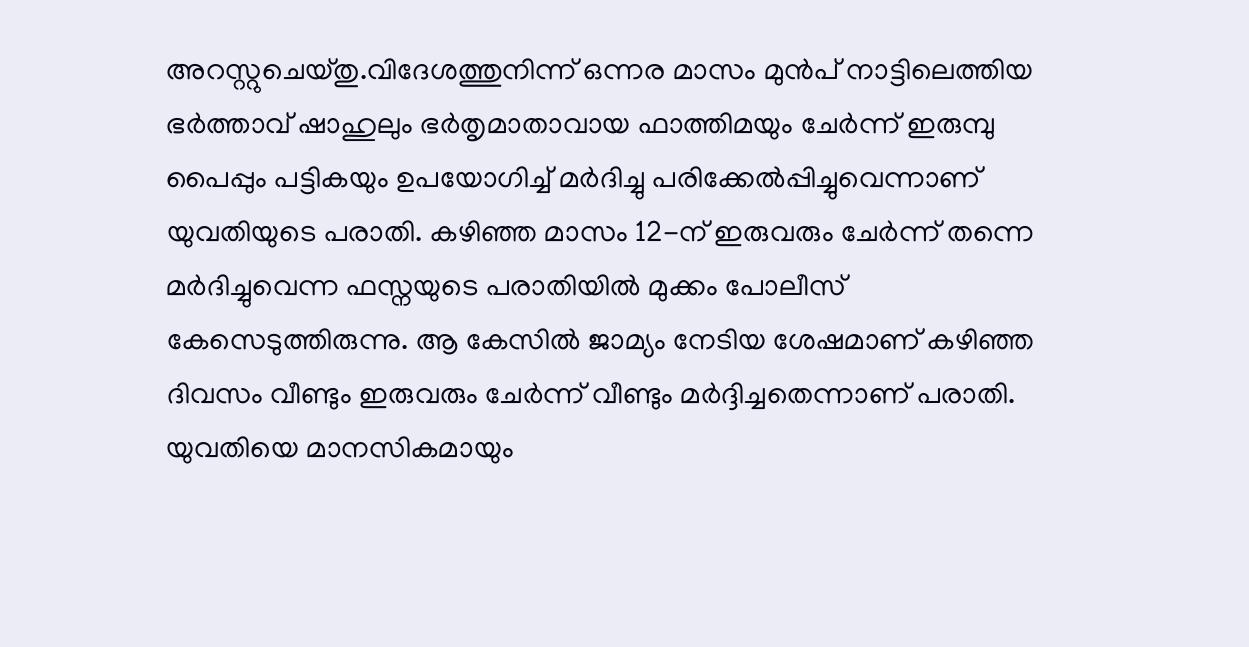അറസ്റ്റുചെയ്തു.വിദേശത്തുനിന്ന് ഒന്നര മാസം മുന്‍പ് നാട്ടിലെത്തിയ ഭര്‍ത്താവ് ഷാഹുലും ഭര്‍തൃമാതാവായ ഫാത്തിമയും ചേര്‍ന്ന് ഇരുമ്പു പൈപ്പും പട്ടികയും ഉപയോഗിച്ച് മര്‍ദിച്ചു പരിക്കേല്‍പ്പിച്ചുവെന്നാണ് യുവതിയുടെ പരാതി. കഴിഞ്ഞ മാസം 12-ന് ഇരുവരും ചേര്‍ന്ന് തന്നെ മര്‍ദിച്ചുവെന്ന ഫസ്നയുടെ പരാതിയില്‍ മുക്കം പോലീസ് കേസെടുത്തിരുന്നു. ആ കേസില്‍ ജാമ്യം നേടിയ ശേഷമാണ് കഴിഞ്ഞ ദിവസം വീണ്ടും ഇരുവരും ചേര്‍ന്ന് വീണ്ടും മര്‍ദ്ദിച്ചതെന്നാണ് പരാതി. യുവതിയെ മാനസികമായും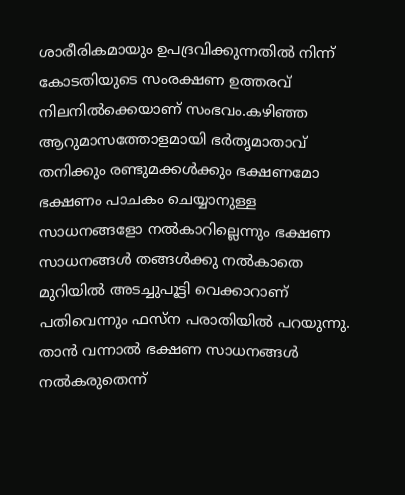ശാരീരികമായും ഉപദ്രവിക്കുന്നതില്‍ നിന്ന് കോടതിയുടെ സംരക്ഷണ ഉത്തരവ് നിലനില്‍ക്കെയാണ് സംഭവം.കഴിഞ്ഞ ആറുമാസത്തോളമായി ഭർതൃമാതാവ് തനിക്കും രണ്ടുമക്കള്‍ക്കും ഭക്ഷണമോ ഭക്ഷണം പാചകം ചെയ്യാനുള്ള സാധനങ്ങളോ നല്‍കാറില്ലെന്നും ഭക്ഷണ സാധനങ്ങള്‍ തങ്ങള്‍ക്കു നല്‍കാതെ മുറിയില്‍ അടച്ചുപൂട്ടി വെക്കാറാണ് പതിവെന്നും ഫസ്ന പരാതിയിൽ പറയുന്നു. താന്‍ വന്നാല്‍ ഭക്ഷണ സാധനങ്ങള്‍ നല്‍കരുതെന്ന്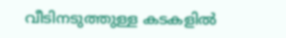വീടിനടുത്തുള്ള കടകളില്‍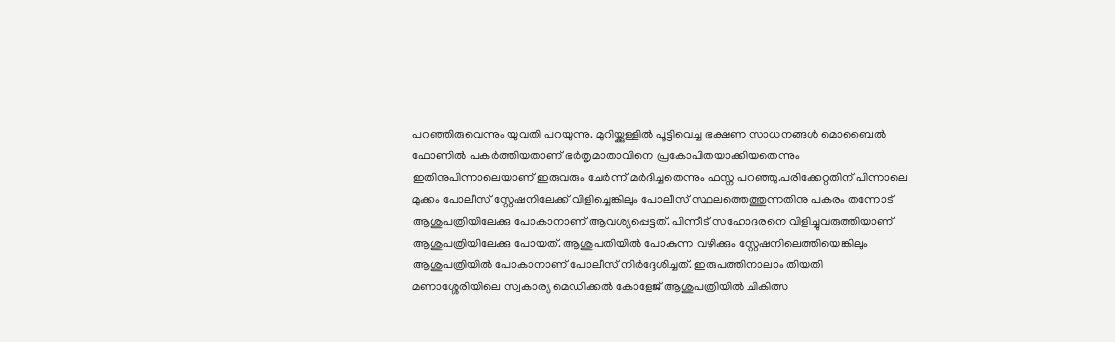പറഞ്ഞിരുവെന്നും യുവതി പറയുന്നു. മുറിയ്ക്കുള്ളില്‍ പൂട്ടിവെച്ച ഭക്ഷണ സാധനങ്ങള്‍ മൊബൈല്‍ ഫോണില്‍ പകര്‍ത്തിയതാണ് ഭര്‍തൃമാതാവിനെ പ്രകോപിതയാക്കിയതെന്നും ഇതിനുപിന്നാലെയാണ് ഇരുവരും ചേര്‍ന്ന് മര്‍ദിച്ചതെന്നും ഫസ്ന പറഞ്ഞു.പരിക്കേറ്റതിന് പിന്നാലെ മുക്കം പോലീസ് സ്റ്റേഷനിലേക്ക് വിളിച്ചെങ്കിലും പോലീസ് സ്ഥലത്തെത്തുന്നതിനു പകരം തന്നോട് ആശുപത്രിയിലേക്കു പോകാനാണ് ആവശ്യപ്പെട്ടത്. പിന്നീട് സഹോദരനെ വിളിച്ചുവരുത്തിയാണ് ആശുപത്രിയിലേക്കു പോയത്. ആശുപതിയില്‍ പോകുന്ന വഴിക്കും സ്റ്റേഷനിലെത്തിയെങ്കിലും ആശുപത്രിയില്‍ പോകാനാണ് പോലീസ് നിര്‍ദ്ദേശിച്ചത്. ഇരുപത്തിനാലാം തിയതി മണാശ്ശേരിയിലെ സ്വകാര്യ മെഡിക്കല്‍ കോളേജ് ആശുപത്രിയില്‍ ചികിത്സ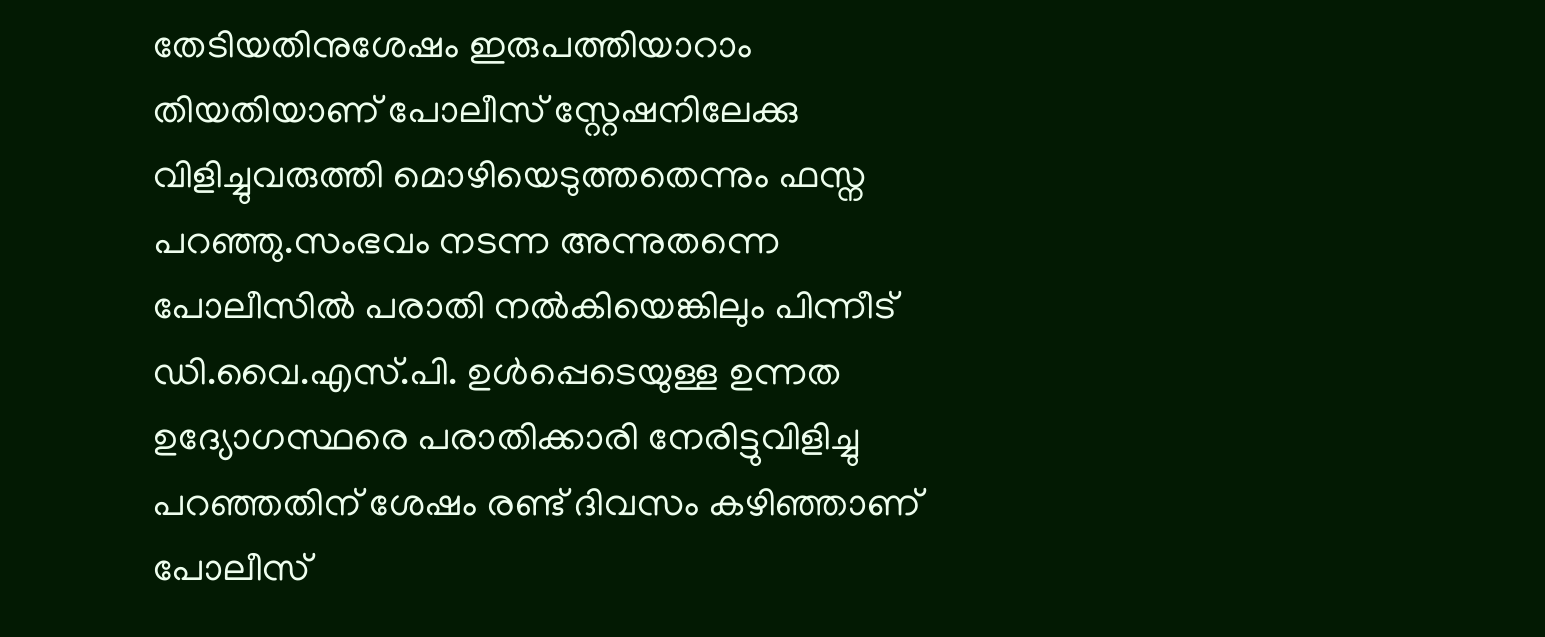തേടിയതിനുശേഷം ഇരുപത്തിയാറാം തിയതിയാണ് പോലീസ് സ്റ്റേഷനിലേക്കു വിളിച്ചുവരുത്തി മൊഴിയെടുത്തതെന്നും ഫസ്ന പറഞ്ഞു.സംഭവം നടന്ന അന്നുതന്നെ പോലീസില്‍ പരാതി നല്‍കിയെങ്കിലും പിന്നീട് ഡി.വൈ.എസ്.പി. ഉള്‍പ്പെടെയുള്ള ഉന്നത ഉദ്യോഗസ്ഥരെ പരാതിക്കാരി നേരിട്ടുവിളിച്ചു പറഞ്ഞതിന് ശേഷം രണ്ട് ദിവസം കഴിഞ്ഞാണ് പോലീസ്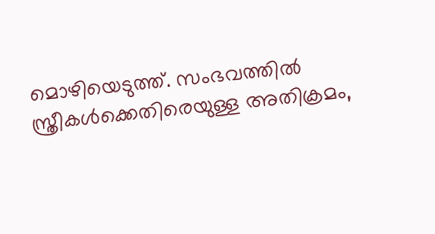മൊഴിയെടുത്ത്. സംഭവത്തില്‍ സ്ത്രീകള്‍ക്കെതിരെയുള്ള അതിക്രമം,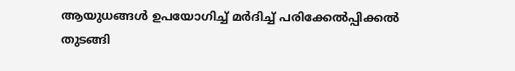ആയുധങ്ങള്‍ ഉപയോഗിച്ച് മര്‍ദിച്ച് പരിക്കേല്‍പ്പിക്കല്‍ തുടങ്ങി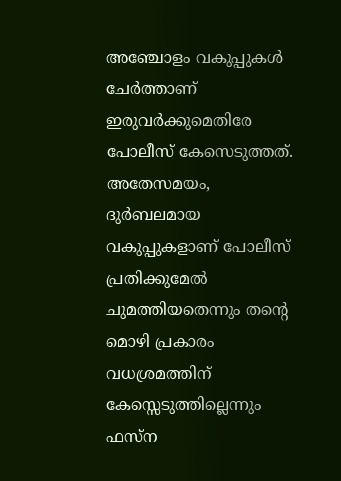അഞ്ചോളം വകുപ്പുകള്‍ ചേര്‍ത്താണ് ഇരുവര്‍ക്കുമെതിരേ പോലീസ് കേസെടുത്തത്. അതേസമയം, ദുര്‍ബലമായ വകുപ്പുകളാണ് പോലീസ് പ്രതിക്കുമേല്‍ ചുമത്തിയതെന്നും തന്റെ മൊഴി പ്രകാരം വധശ്രമത്തിന് കേസ്സെടുത്തില്ലെന്നും ഫസ്‌ന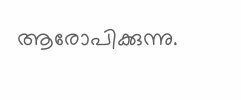ആരോപിക്കുന്നു.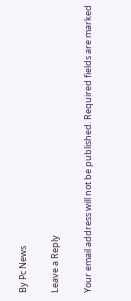By Pc News

Leave a Reply

Your email address will not be published. Required fields are marked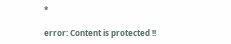*

error: Content is protected !!